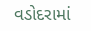વડોદરામાં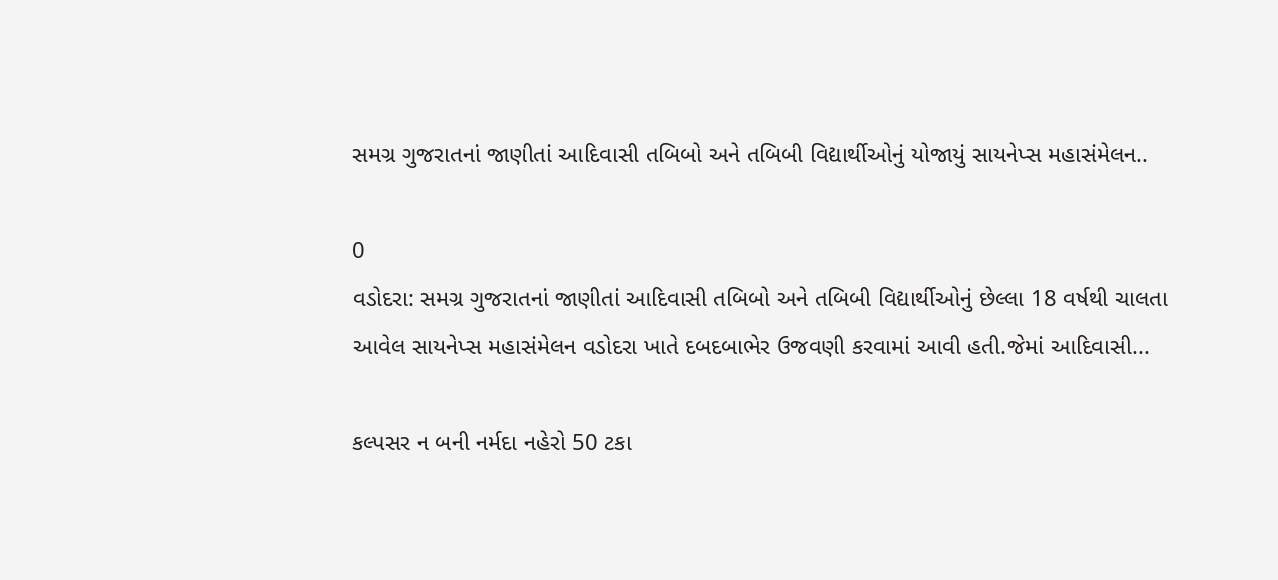સમગ્ર ગુજરાતનાં જાણીતાં આદિવાસી તબિબો અને તબિબી વિદ્યાર્થીઓનું યોજાયું સાયનેપ્સ મહાસંમેલન..

0
વડોદરા: સમગ્ર ગુજરાતનાં જાણીતાં આદિવાસી તબિબો અને તબિબી વિદ્યાર્થીઓનું છેલ્લા 18 વર્ષથી ચાલતા આવેલ સાયનેપ્સ મહાસંમેલન વડોદરા ખાતે દબદબાભેર ઉજવણી કરવામાં આવી હતી.જેમાં આદિવાસી...

કલ્પસર ન બની નર્મદા નહેરો 50 ટકા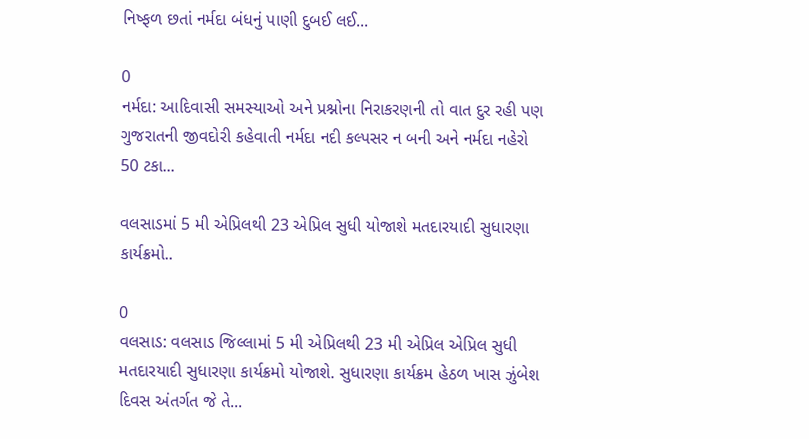નિષ્ફળ છતાં નર્મદા બંધનું પાણી દુબઈ લઈ...

0
નર્મદા: આદિવાસી સમસ્યાઓ અને પ્રશ્નોના નિરાકરણની તો વાત દુર રહી પણ ગુજરાતની જીવદોરી કહેવાતી નર્મદા નદી કલ્પસર ન બની અને નર્મદા નહેરો 50 ટકા...

વલસાડમાં 5 મી એપ્રિલથી 23 એપ્રિલ સુધી યોજાશે મતદારયાદી સુધારણા કાર્યક્રમો..

0
વલસાડ: વલસાડ જિલ્લામાં 5 મી એપ્રિલથી 23 મી એપ્રિલ એપ્રિલ સુધી મતદારયાદી સુધારણા કાર્યક્રમો યોજાશે. સુધારણા કાર્યક્રમ હેઠળ ખાસ ઝુંબેશ દિવસ અંતર્ગત જે તે...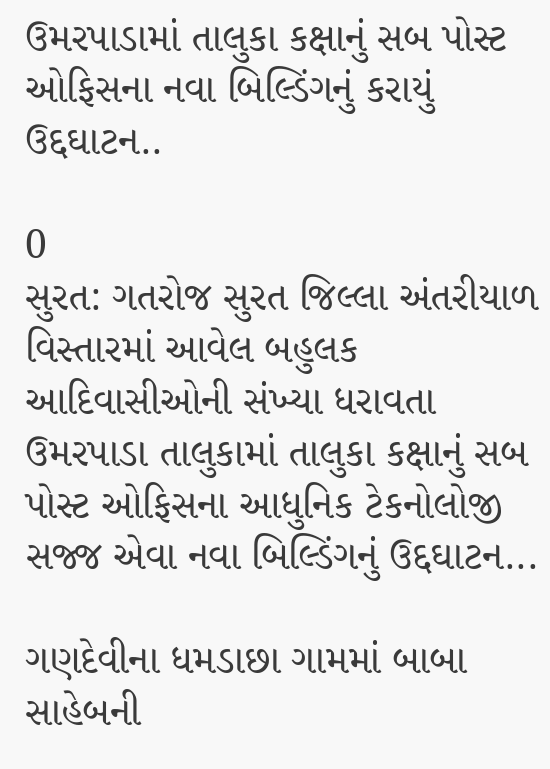ઉમરપાડામાં તાલુકા કક્ષાનું સબ પોસ્ટ ઓફિસના નવા બિલ્ડિંગનું કરાયું ઉદ્દઘાટન..

0
સુરત: ગતરોજ સુરત જિલ્લા અંતરીયાળ વિસ્તારમાં આવેલ બહુલક આદિવાસીઓની સંખ્યા ધરાવતા ઉમરપાડા તાલુકામાં તાલુકા કક્ષાનું સબ પોસ્ટ ઓફિસના આધુનિક ટેકનોલોજી સજ્જ એવા નવા બિલ્ડિંગનું ઉદ્દઘાટન...

ગણદેવીના ધમડાછા ગામમાં બાબા સાહેબની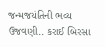જન્મજયંતિની ભવ્ય ઉજવણી.. કરાઈ બિરસા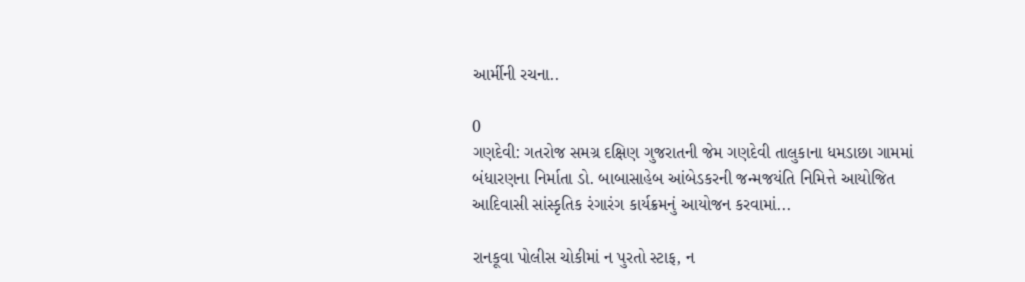આર્મીની રચના..

0
ગણદેવી: ગતરોજ સમગ્ર દક્ષિણ ગુજરાતની જેમ ગણદેવી તાલુકાના ધમડાછા ગામમાં બંધારણના નિર્માતા ડો. બાબાસાહેબ આંબેડકરની જન્મજયંતિ નિમિત્તે આયોજિત આદિવાસી સાંસ્કૃતિક રંગારંગ કાર્યક્રમનું આયોજન કરવામાં...

રાનકૂવા પોલીસ ચોકીમાં ન પુરતો સ્ટાફ, ન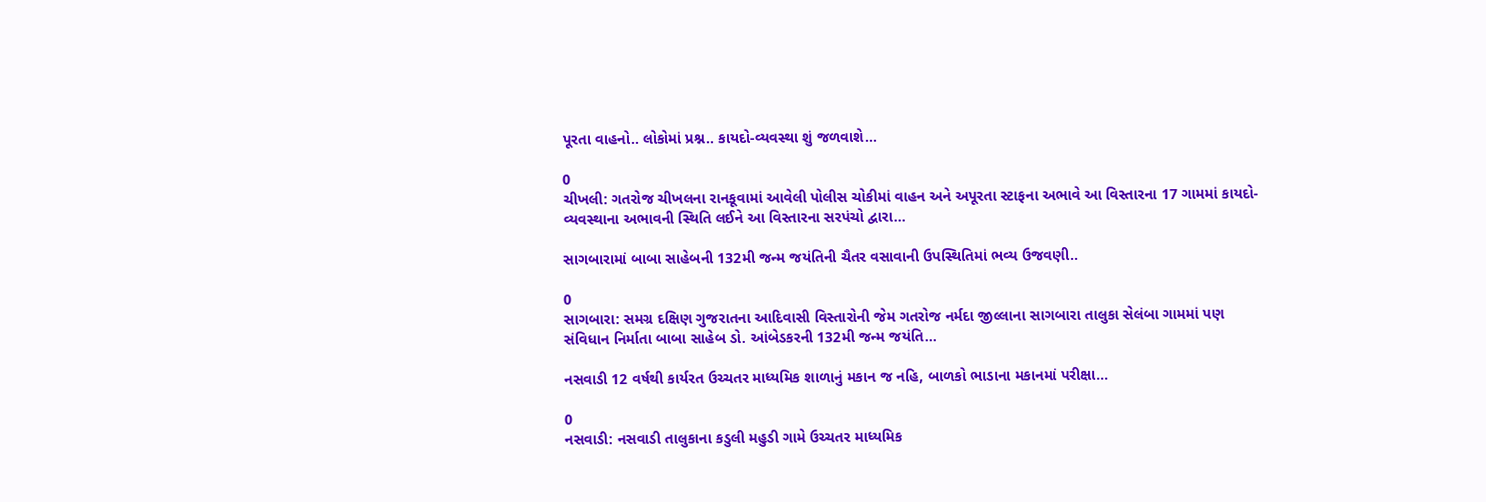પૂરતા વાહનો.. લોકોમાં પ્રશ્ન.. કાયદો-વ્યવસ્થા શું જળવાશે...

0
ચીખલી: ગતરોજ ચીખલના રાનકૂવામાં આવેલી પોલીસ ચોકીમાં વાહન અને અપૂરતા સ્ટાફના અભાવે આ વિસ્તારના 17 ગામમાં કાયદો-વ્યવસ્થાના અભાવની સ્થિતિ લઈને આ વિસ્તારના સરપંચો દ્વારા...

સાગબારામાં બાબા સાહેબની 132મી જન્મ જયંતિની ચૈતર વસાવાની ઉપસ્થિતિમાં ભવ્ય ઉજવણી..

0
સાગબારા: સમગ્ર દક્ષિણ ગુજરાતના આદિવાસી વિસ્તારોની જેમ ગતરોજ નર્મદા જીલ્લાના સાગબારા તાલુકા સેલંબા ગામમાં પણ સંવિધાન નિર્માતા બાબા સાહેબ ડો. આંબેડકરની 132મી જન્મ જયંતિ...

નસવાડી 12 વર્ષથી કાર્યરત ઉચ્ચતર માધ્યમિક શાળાનું મકાન જ નહિ, બાળકો ભાડાના મકાનમાં પરીક્ષા...

0
નસવાડી: નસવાડી તાલુકાના કડુલી મહુડી ગામે ઉચ્ચતર માધ્યમિક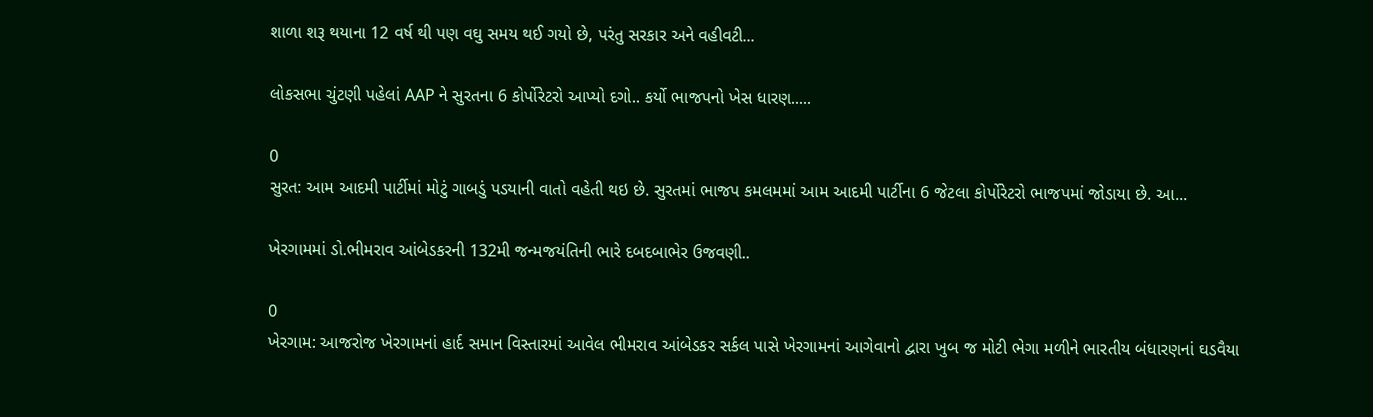શાળા શરૂ થયાના 12 વર્ષ થી પણ વઘુ સમય થઈ ગયો છે, પરંતુ સરકાર અને વહીવટી...

લોકસભા ચુંટણી પહેલાં AAP ને સુરતના 6 કોર્પોરેટરો આપ્યો દગો.. કર્યો ભાજપનો ખેસ ધારણ.....

0
સુરત: આમ આદમી પાર્ટીમાં મોટું ગાબડું પડયાની વાતો વહેતી થઇ છે. સુરતમાં ભાજપ કમલમમાં આમ આદમી પાર્ટીના 6 જેટલા કોર્પોરેટરો ભાજપમાં જોડાયા છે. આ...

ખેરગામમાં ડો.ભીમરાવ આંબેડકરની 132મી જન્મજયંતિની ભારે દબદબાભેર ઉજવણી..

0
ખેરગામ: આજરોજ ખેરગામનાં હાર્દ સમાન વિસ્તારમાં આવેલ ભીમરાવ આંબેડકર સર્કલ પાસે ખેરગામનાં આગેવાનો દ્વારા ખુબ જ મોટી ભેગા મળીને ભારતીય બંધારણનાં ઘડવૈયા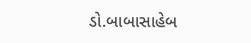ડો.બાબાસાહેબ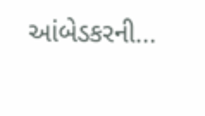આંબેડકરની...